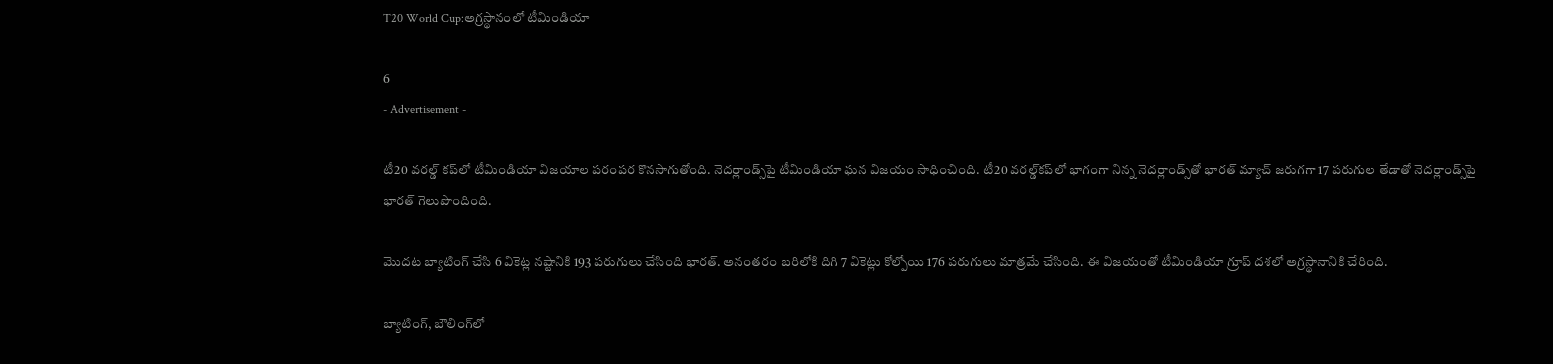T20 World Cup:అగ్రస్థానంలో టీమిండియా

6
- Advertisement -

టీ20 వరల్డ్ కప్‌లో టీమిండియా విజయాల పరంపర కొనసాగుతోంది. నెదర్లాండ్స్‌పై టీమిండియా ఘన విజయం సాధించింది. టీ20 వరల్డ్‌కప్‌లో భాగంగా నిన్న నెదర్లాండ్స్‌తో భారత్‌ మ్యాచ్‌ జరుగగా 17 పరుగుల తేడాతో నెదర్లాండ్స్‌పై భారత్ గెలుపొందింది.

మొదట బ్యాటింగ్ చేసి 6 వికెట్ల నష్టానికి 193 పరుగులు చేసింది భారత్. అనంతరం బరిలోకి దిగి 7 వికెట్లు కోల్పోయి 176 పరుగులు మాత్రమే చేసింది. ఈ విజయంతో టీమిండియా గ్రూప్ దశలో అగ్రస్థానానికి చేరింది.

బ్యాటింగ్, బౌలింగ్‌లో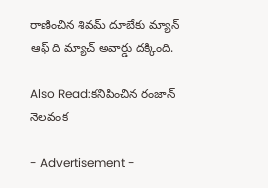రాణించిన శివమ్ దూబేకు మ్యాన్ ఆఫ్ ది మ్యాచ్ అవార్డు దక్కింది.

Also Read:కనిపించిన రంజాన్ నెలవంక

- Advertisement -